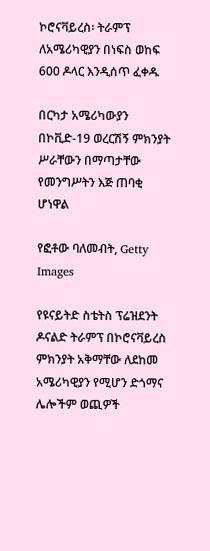ኮሮናቫይረስ፡ ትራምፕ ለአሜሪካዊያን በነፍስ ወከፍ 600 ዶላር እንዲሰጥ ፈቀዱ

በርካታ አሜሪካውያን በኮቪድ-19 ወረርሽኝ ምክንያት ሥራቸውን በማጣታቸው የመንግሥትን እጅ ጠባቂ ሆነዋል

የፎቶው ባለመብት, Getty Images

የዩናይትድ ስቴትስ ፕሬዝደንት ዶናልድ ትራምፕ በኮሮናቫይረስ ምክንያት አቅማቸው ለደከመ አሜሪካዊያን የሚሆን ድጎማና ሌሎችም ወጪዎች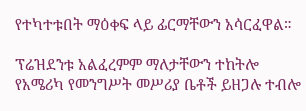የተካተቱበት ማዕቀፍ ላይ ፊርማቸውን አሳርፈዋል።

ፕሬዝደንቱ አልፈረምም ማለታቸውን ተከትሎ የአሜሪካ የመንግሥት መሥሪያ ቤቶች ይዘጋሉ ተብሎ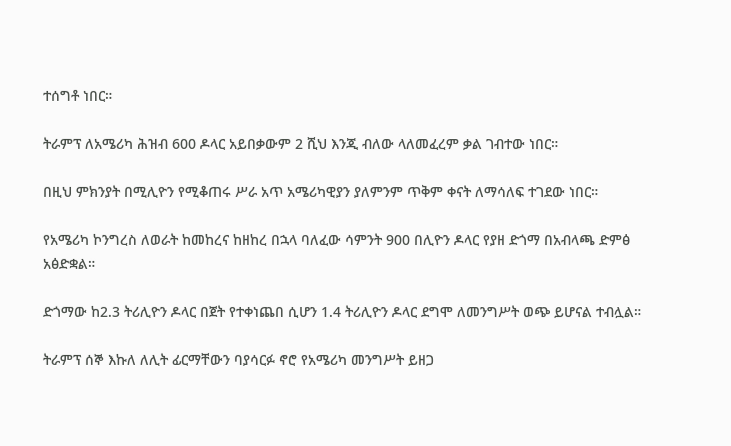ተሰግቶ ነበር።

ትራምፕ ለአሜሪካ ሕዝብ 600 ዶላር አይበቃውም 2 ሺህ እንጂ ብለው ላለመፈረም ቃል ገብተው ነበር።

በዚህ ምክንያት በሚሊዮን የሚቆጠሩ ሥራ አጥ አሜሪካዊያን ያለምንም ጥቅም ቀናት ለማሳለፍ ተገደው ነበር።

የአሜሪካ ኮንግረስ ለወራት ከመከረና ከዘከረ በኋላ ባለፈው ሳምንት 900 በሊዮን ዶላር የያዘ ድጎማ በአብላጫ ድምፅ አፅድቋል።

ድጎማው ከ2.3 ትሪሊዮን ዶላር በጀት የተቀነጨበ ሲሆን 1.4 ትሪሊዮን ዶላር ደግሞ ለመንግሥት ወጭ ይሆናል ተብሏል።

ትራምፕ ሰኞ እኩለ ለሊት ፊርማቸውን ባያሳርፉ ኖሮ የአሜሪካ መንግሥት ይዘጋ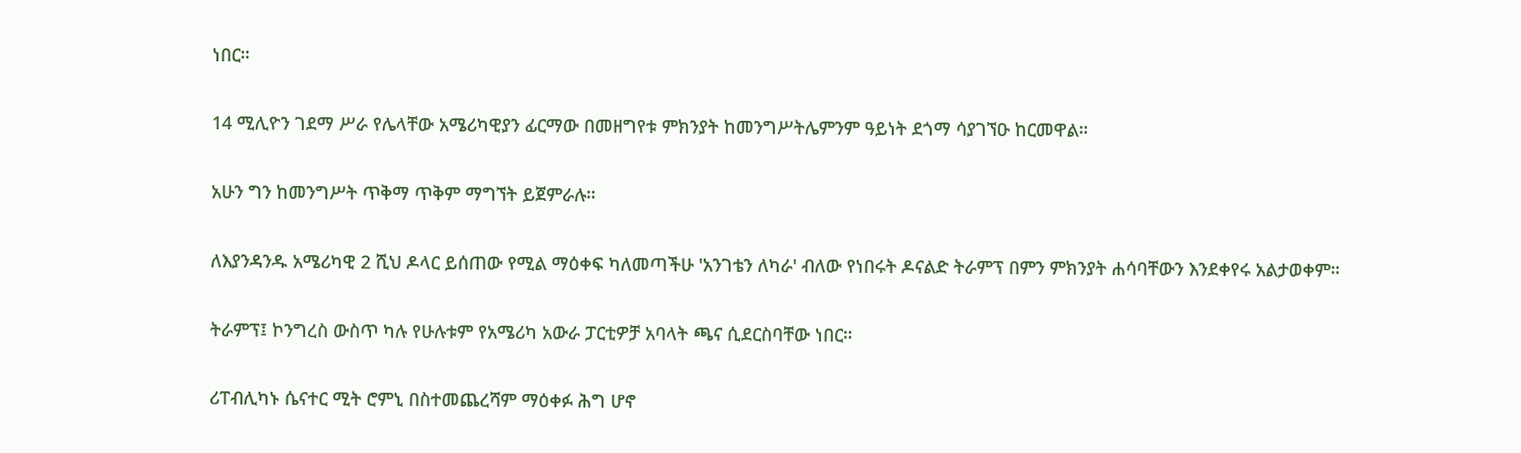ነበር።

14 ሚሊዮን ገደማ ሥራ የሌላቸው አሜሪካዊያን ፊርማው በመዘግየቱ ምክንያት ከመንግሥትሌምንም ዓይነት ደጎማ ሳያገኘዑ ከርመዋል።

አሁን ግን ከመንግሥት ጥቅማ ጥቅም ማግኘት ይጀምራሉ።

ለእያንዳንዱ አሜሪካዊ 2 ሺህ ዶላር ይሰጠው የሚል ማዕቀፍ ካለመጣችሁ 'አንገቴን ለካራ' ብለው የነበሩት ዶናልድ ትራምፕ በምን ምክንያት ሐሳባቸውን እንደቀየሩ አልታወቀም።

ትራምፕ፤ ኮንግረስ ውስጥ ካሉ የሁሉቱም የአሜሪካ አውራ ፓርቲዎቻ አባላት ጫና ሲደርስባቸው ነበር።

ሪፐብሊካኑ ሴናተር ሚት ሮምኒ በስተመጨረሻም ማዕቀፉ ሕግ ሆኖ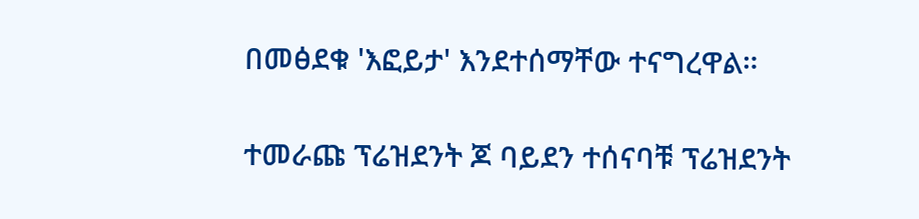በመፅደቁ 'እፎይታ' እንደተሰማቸው ተናግረዋል።

ተመራጩ ፕሬዝደንት ጆ ባይደን ተሰናባቹ ፕሬዝደንት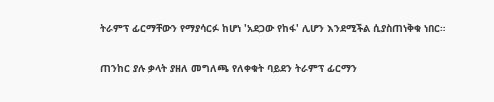ትራምፕ ፊርማቸውን የማያሳርፉ ከሆነ 'አደጋው የከፋ' ሊሆን እንደሚችል ሲያስጠነቅቁ ነበር።

ጠንከር ያሉ ቃላት ያዘለ መግለጫ የለቀቁት ባይደን ትራምፕ ፊርማን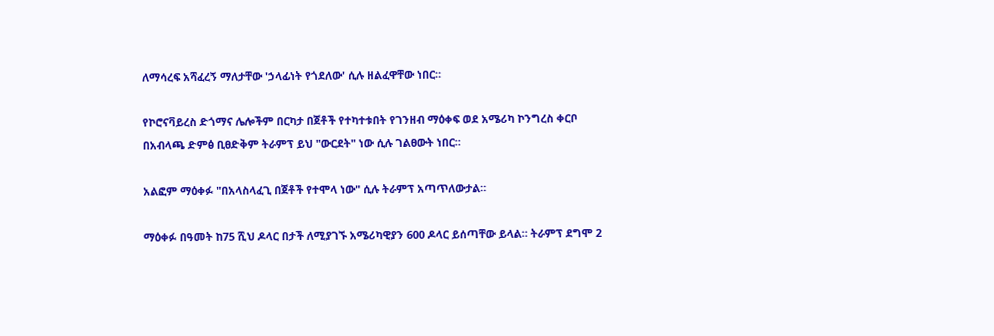ለማሳረፍ አሻፈረኝ ማለታቸው 'ኃላፊነት የጎደለው' ሲሉ ዘልፈዋቸው ነበር።

የኮሮናቫይረስ ድጎማና ሌሎችም በርካታ በጀቶች የተካተቱበት የገንዘብ ማዕቀፍ ወደ አሜሪካ ኮንግረስ ቀርቦ በአብላጫ ድምፅ ቢፀድቅም ትራምፕ ይህ "ውርደት" ነው ሲሉ ገልፀውት ነበር።

አልፎም ማዕቀፉ "በአላስላፈጊ በጀቶች የተሞላ ነው" ሲሉ ትራምፕ አጣጥለውታል።

ማዕቀፉ በዓመት ከ75 ሺህ ዶላር በታች ለሚያገኙ አሜሪካዊያን 600 ዶላር ይሰጣቸው ይላል። ትራምፕ ደግሞ 2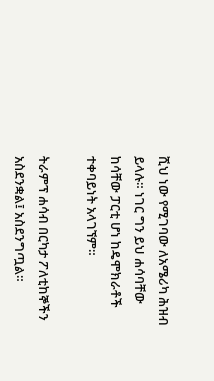ሺህ ነው የሚገባው ለአሜሪካ ሕዝብ ይላሉ። ነገር ግን ይህ ሐሳባቸው ከሳቸው ፓርቲ ሆነ ከዴሞክራቶች ተቀባይነት አላገኘም።

ትራምፕ ሐሳብ በርካታ ፖለቲከኞችን አስደንቋል፤ አስደንግጧል።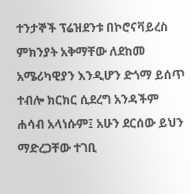ተንታኞች ፕሬዝደንቱ በኮሮናቫይረስ ምክንያት አቅማቸው ለደከመ አሜሪካዊያን እንዲሆን ድጎማ ይሰጥ ተብሎ ክርክር ሲደረግ አንዳችም ሐሳብ አላነሱም፤ አሁን ደርሰው ይህን ማድረጋቸው ተገቢ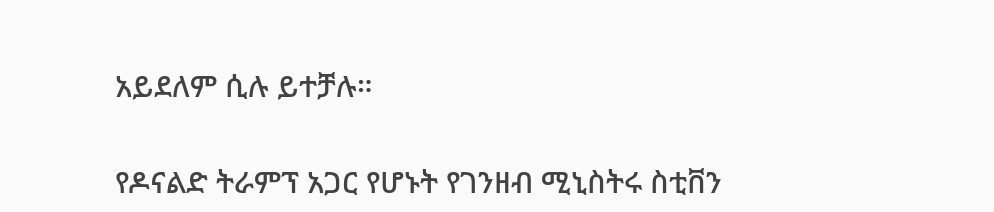አይደለም ሲሉ ይተቻሉ።

የዶናልድ ትራምፕ አጋር የሆኑት የገንዘብ ሚኒስትሩ ስቲቨን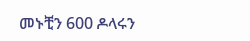መኑቺን 600 ዶላሩን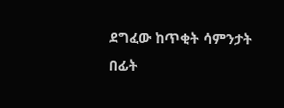ደግፈው ከጥቂት ሳምንታት በፊት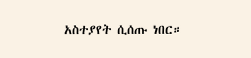አስተያየት ሲሰጡ ነበር።